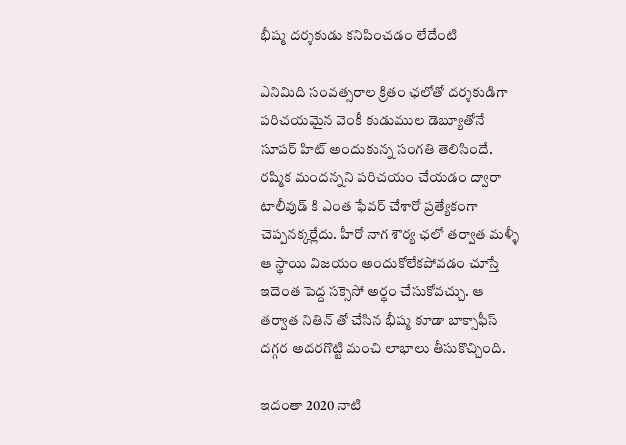భీష్మ దర్శకుడు కనిపించడం లేదేంటి

ఎనిమిది సంవత్సరాల క్రితం ఛలోతో దర్శకుడిగా పరిచయమైన వెంకీ కుడుముల డెబ్యూతోనే సూపర్ హిట్ అందుకున్న సంగతి తెలిసిందే. రష్మిక మందన్నని పరిచయం చేయడం ద్వారా టాలీవుడ్ కి ఎంత ఫేవర్ చేశారో ప్రత్యేకంగా చెప్పనక్కర్లేదు. హీరో నాగ శౌర్య ఛలో తర్వాత మళ్ళీ ఆ స్థాయి విజయం అందుకోలేకపోవడం చూస్తే ఇదెంత పెద్ద సక్సెసో అర్థం చేసుకోవచ్చు. ఆ తర్వాత నితిన్ తో చేసిన భీష్మ కూడా బాక్సాఫీస్ దగ్గర అదరగొట్టి మంచి లాభాలు తీసుకొచ్చింది.

ఇదంతా 2020 నాటి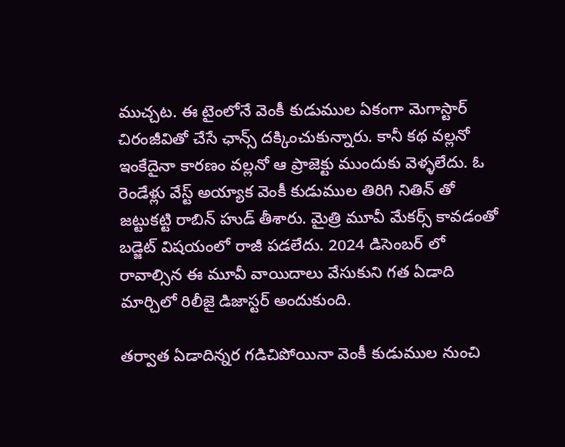ముచ్చట. ఈ టైంలోనే వెంకీ కుడుముల ఏకంగా మెగాస్టార్ చిరంజీవితో చేసే ఛాన్స్ దక్కించుకున్నారు. కానీ కథ వల్లనో ఇంకేదైనా కారణం వల్లనో ఆ ప్రాజెక్టు ముందుకు వెళ్ళలేదు. ఓ రెండేళ్లు వేస్ట్ అయ్యాక వెంకీ కుడుముల తిరిగి నితిన్ తో జట్టుకట్టి రాబిన్ హుడ్ తీశారు. మైత్రి మూవీ మేకర్స్ కావడంతో బడ్జెట్ విషయంలో రాజీ పడలేదు. 2024 డిసెంబర్ లో రావాల్సిన ఈ మూవీ వాయిదాలు వేసుకుని గత ఏడాది మార్చిలో రిలీజై డిజాస్టర్ అందుకుంది.

తర్వాత ఏడాదిన్నర గడిచిపోయినా వెంకీ కుడుముల నుంచి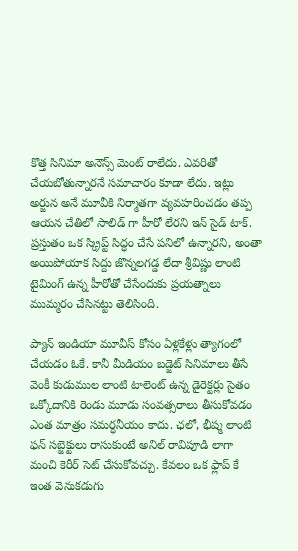కొత్త సినిమా అనౌన్స్ మెంట్ రాలేదు. ఎవరితో చేయబోతున్నారనే సమాచారం కూడా లేదు. ఇట్లు అర్జున అనే మూవీకి నిర్మాతగా వ్యవహరించడం తప్ప ఆయన చేతిలో సాలిడ్ గా హీరో లేరని ఇన్ సైడ్ టాక్. ప్రస్తుతం ఒక స్క్రిప్ట్ సిద్ధం చేసే పనిలో ఉన్నారని, అంతా అయిపోయాక సిద్దు జొన్నలగడ్డ లేదా శ్రీవిష్ణు లాంటి టైమింగ్ ఉన్న హీరోతో చేసేందుకు ప్రయత్నాలు ముమ్మరం చేసినట్టు తెలిసింది.

ప్యాన్ ఇండియా మూవీస్ కోసం ఏళ్లకేళ్లు త్యాగంలో చేయడం ఓకే. కానీ మీడియం బడ్జెట్ సినిమాలు తీసే వెంకీ కుడుముల లాంటి టాలెంట్ ఉన్న డైరెక్టర్లు సైతం ఒక్కోదానికి రెండు మూడు సంవత్సరాలు తీసుకోవడం ఎంత మాత్రం సమర్ధనీయం కాదు. ఛలో, భీష్మ లాంటి ఫన్ సబ్జెక్టులు రాసుకుంటే అనిల్ రావిపూడి లాగా మంచి కెరీర్ సెట్ చేసుకోవచ్చు. కేవలం ఒక ఫ్లాప్ కే ఇంత వెనుకడుగు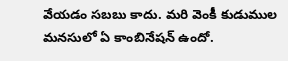వేయడం సబబు కాదు. మరి వెంకీ కుడుముల మనసులో ఏ కాంబినేషన్ ఉందో.